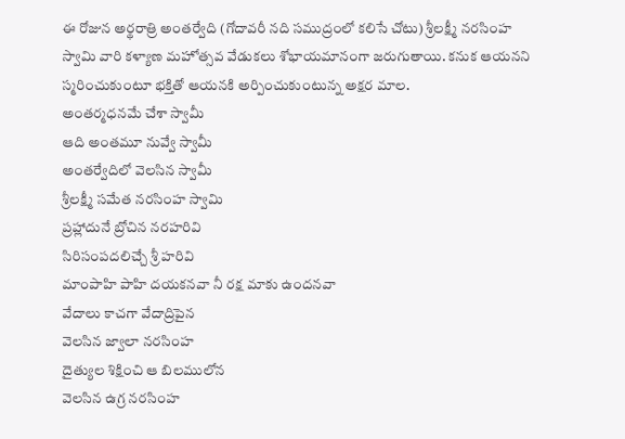ఈ రోజున అర్థరాత్రి అంతర్వేది (గోదావరీ నది సముద్రంలో కలిసే చోటు) శ్రీలక్ష్మీ నరసింహ స్వామి వారి కళ్యాణ మహోత్సవ వేడుకలు శోభాయమానంగా జరుగుతాయి. కనుక ఆయనని స్మరించుకుంటూ భక్తితో ఆయనకి అర్పించుకుంటున్న అక్షర మాల.
అంతర్మధనమే చేశా స్వామీ
ఆది అంతమూ నువ్వే స్వామీ
అంతర్వేదిలో వెలసిన స్వామీ
శ్రీలక్ష్మీ సమేత నరసింహ స్వామి
ప్రహ్లాదునే బ్రోచిన నరహరివి
సిరిసంపదలిచ్చే శ్రీ హరివి
మాంపాహి పాహి దయకనవా నీ రక్ష మాకు ఉందనవా
వేదాలు కాచగా వేదాద్రిపైన
వెలసిన జ్వాలా నరసింహ
దైత్యుల శిక్షించి ఆ బిలములోన
వెలసిన ఉగ్ర నరసింహ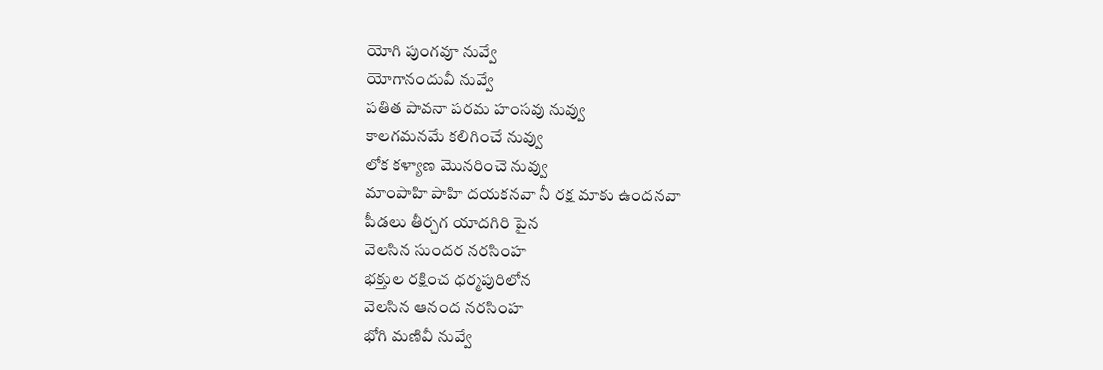యోగి పుంగవూ నువ్వే
యోగానందువీ నువ్వే
పతిత పావనా పరమ హంసవు నువ్వు
కాలగమనమే కలిగించే నువ్వు
లోక కళ్యాణ మొనరించె నువ్వు
మాంపాహి పాహి దయకనవా నీ రక్ష మాకు ఉందనవా
పీడలు తీర్చగ యాదగిరి పైన
వెలసిన సుందర నరసింహ
భక్తుల రక్షించ ధర్మపురిలోన
వెలసిన ఆనంద నరసింహ
భోగి మణివీ నువ్వే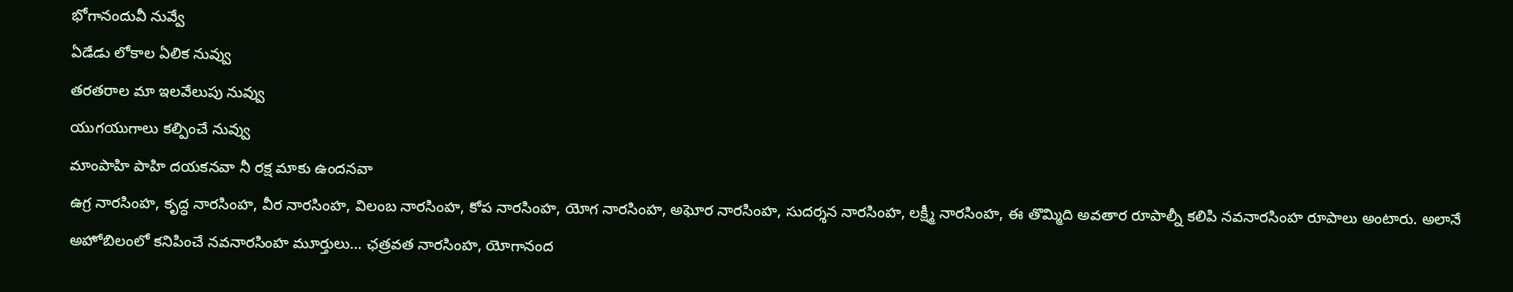భోగానందువీ నువ్వే
ఏడేడు లోకాల ఏలిక నువ్వు
తరతరాల మా ఇలవేలుపు నువ్వు
యుగయుగాలు కల్పించే నువ్వు
మాంపాహి పాహి దయకనవా నీ రక్ష మాకు ఉందనవా
ఉగ్ర నారసింహ, కృద్ధ నారసింహ, వీర నారసింహ, విలంబ నారసింహ, కోప నారసింహ, యోగ నారసింహ, అఘోర నారసింహ, సుదర్శన నారసింహ, లక్ష్మీ నారసింహ, ఈ తొమ్మిది అవతార రూపాల్నీ కలిపి నవనారసింహ రూపాలు అంటారు. అలానే అహోబిలంలో కనిపించే నవనారసింహ మూర్తులు... ఛత్రవత నారసింహ, యోగానంద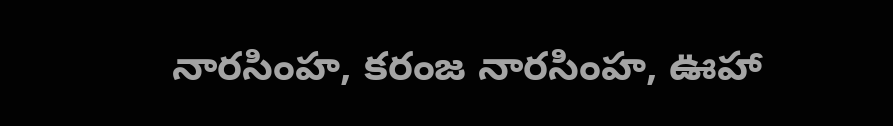నారసింహ, కరంజ నారసింహ, ఊహా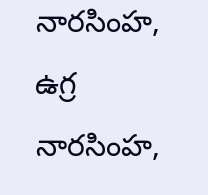నారసింహ, ఉగ్ర నారసింహ,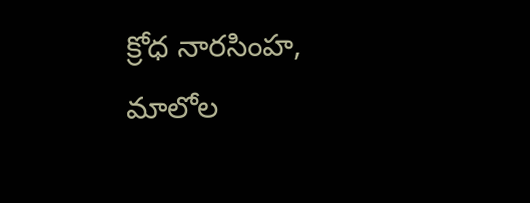క్రోధ నారసింహ, మాలోల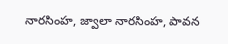నారసింహ, జ్వాలా నారసింహ, పావన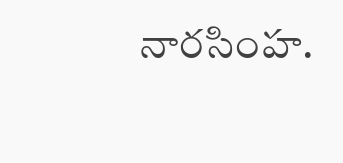నారసింహ.